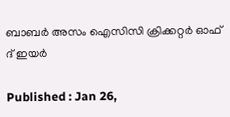ബാബര്‍ അസം ഐസിസി ക്രിക്കറ്റര്‍ ഓഫ് ദ് ഇയര്‍

Published : Jan 26,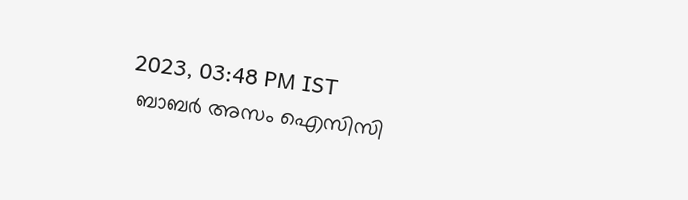2023, 03:48 PM IST
 ബാബര്‍ അസം ഐസിസി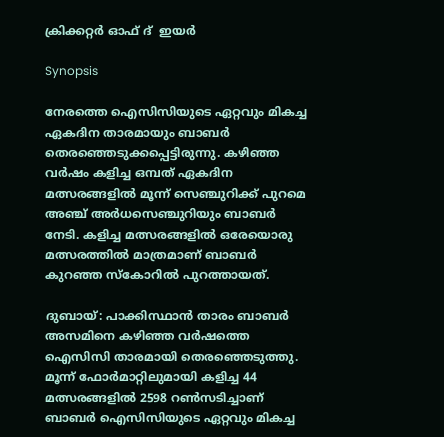ക്രിക്കറ്റര്‍ ഓഫ് ദ്  ഇയര്‍

Synopsis

നേരത്തെ ഐസിസിയുടെ ഏറ്റവും മികച്ച ഏകദിന താരമായും ബാബര്‍ തെരഞ്ഞെടുക്കപ്പെട്ടിരുന്നു. കഴിഞ്ഞ വര്‍ഷം കളിച്ച ഒമ്പത് ഏകദിന മത്സരങ്ങളില്‍ മൂന്ന് സെഞ്ചുറിക്ക് പുറമെ അഞ്ച് അര്‍ധസെഞ്ചുറിയും ബാബര്‍ നേടി. കളിച്ച മത്സരങ്ങളില്‍ ഒരേയൊരു മത്സരത്തില്‍ മാത്രമാണ് ബാബര്‍ കുറഞ്ഞ സ്കോറില്‍ പുറത്തായത്.

ദുബായ്: പാക്കിസ്ഥാന്‍ താരം ബാബര്‍ അസമിനെ കഴിഞ്ഞ വര്‍ഷത്തെ ഐസിസി താരമായി തെരഞ്ഞെടുത്തു. മൂന്ന് ഫോര്‍മാറ്റിലുമായി കളിച്ച 44 മത്സരങ്ങളില്‍ 2598 റണ്‍സടിച്ചാണ് ബാബര്‍ ഐസിസിയുടെ ഏറ്റവും മികച്ച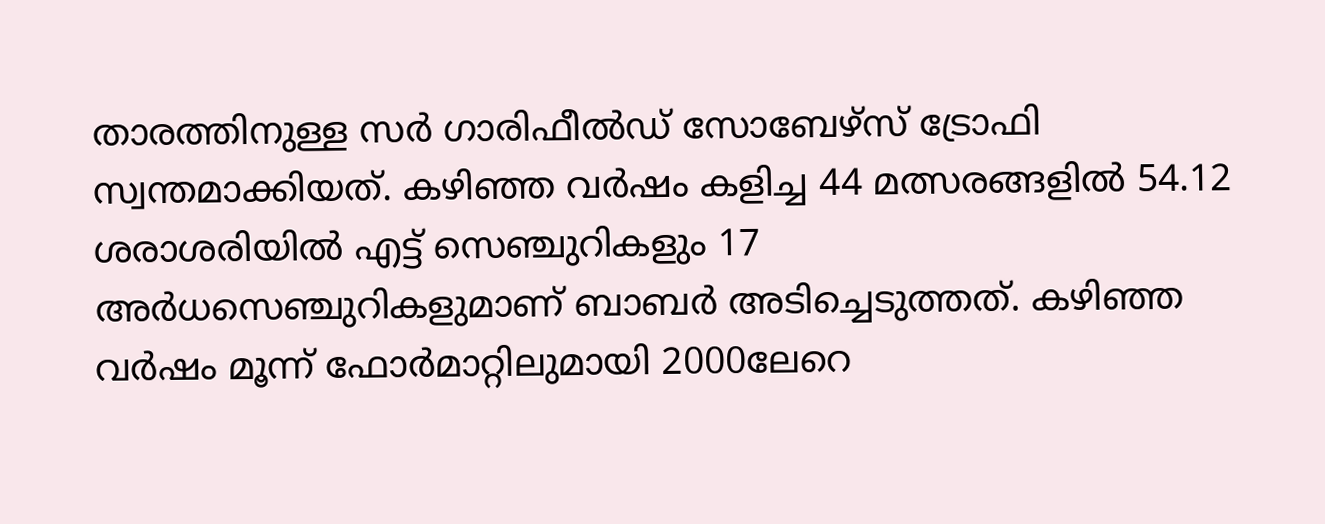താരത്തിനുള്ള സര്‍ ഗാരിഫീല്‍ഡ് സോബേഴ്സ് ട്രോഫി സ്വന്തമാക്കിയത്. കഴിഞ്ഞ വര്‍ഷം കളിച്ച 44 മത്സരങ്ങളില്‍ 54.12 ശരാശരിയില്‍ എട്ട് സെഞ്ചുറികളും 17 അര്‍ധസെഞ്ചുറികളുമാണ് ബാബര്‍ അടിച്ചെടുത്തത്. കഴിഞ്ഞ വര്‍ഷം മൂന്ന് ഫോര്‍മാറ്റിലുമായി 2000ലേറെ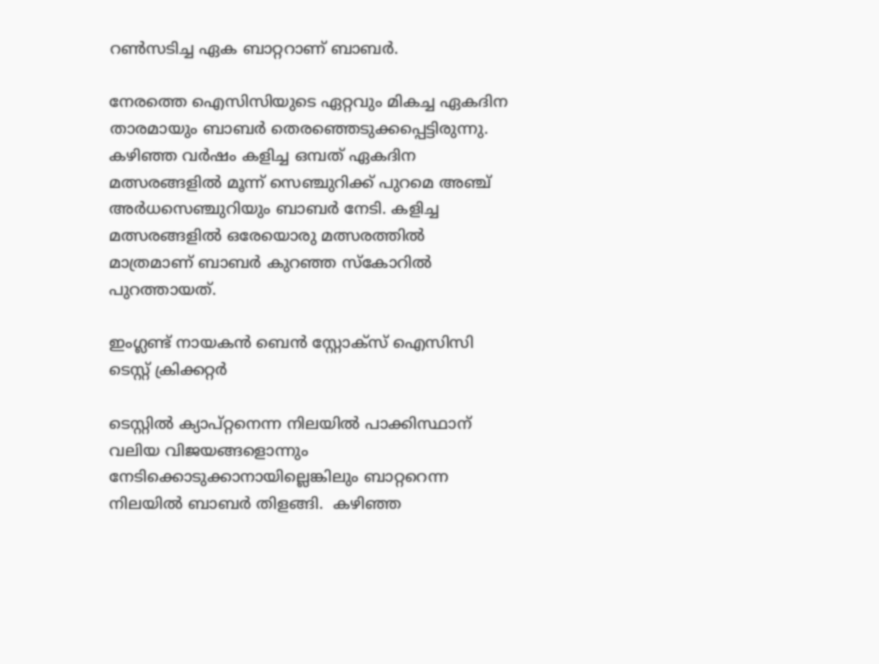റണ്‍സടിച്ച ഏക ബാറ്ററാണ് ബാബര്‍.

നേരത്തെ ഐസിസിയുടെ ഏറ്റവും മികച്ച ഏകദിന താരമായും ബാബര്‍ തെരഞ്ഞെടുക്കപ്പെട്ടിരുന്നു. കഴിഞ്ഞ വര്‍ഷം കളിച്ച ഒമ്പത് ഏകദിന മത്സരങ്ങളില്‍ മൂന്ന് സെഞ്ചുറിക്ക് പുറമെ അഞ്ച് അര്‍ധസെഞ്ചുറിയും ബാബര്‍ നേടി. കളിച്ച മത്സരങ്ങളില്‍ ഒരേയൊരു മത്സരത്തില്‍ മാത്രമാണ് ബാബര്‍ കുറഞ്ഞ സ്കോറില്‍ പുറത്തായത്.

ഇംഗ്ലണ്ട് നായകന്‍ ബെന്‍ സ്റ്റോക്സ് ഐസിസി ടെസ്റ്റ് ക്രിക്കറ്റര്‍

ടെസ്റ്റില്‍ ക്യാപ്റ്റനെന്ന നിലയില്‍ പാക്കിസ്ഥാന് വലിയ വിജയങ്ങളൊന്നും നേടിക്കൊടുക്കാനായില്ലെങ്കിലും ബാറ്ററെന്ന നിലയില്‍ ബാബര്‍ തിളങ്ങി.  കഴിഞ്ഞ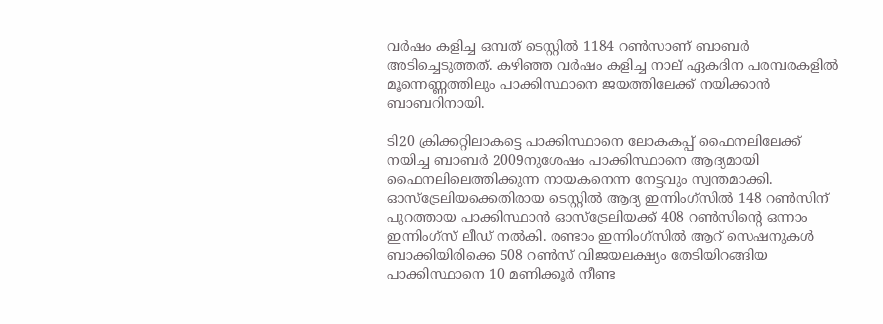വര്‍ഷം കളിച്ച ഒമ്പത് ടെസ്റ്റില്‍ 1184 റണ്‍സാണ് ബാബര്‍ അടിച്ചെടുത്തത്. കഴിഞ്ഞ വര്‍ഷം കളിച്ച നാല് ഏകദിന പരമ്പരകളില്‍ മൂന്നെണ്ണത്തിലും പാക്കിസ്ഥാനെ ജയത്തിലേക്ക് നയിക്കാന്‍ ബാബറിനായി.

ടി20 ക്രിക്കറ്റിലാകട്ടെ പാക്കിസ്ഥാനെ ലോകകപ്പ് ഫൈനലിലേക്ക് നയിച്ച ബാബര്‍ 2009നുശേഷം പാക്കിസ്ഥാനെ ആദ്യമായി ഫൈനലിലെത്തിക്കുന്ന നായകനെന്ന നേട്ടവും സ്വന്തമാക്കി. ഓസ്ട്രേലിയക്കെതിരായ ടെസ്റ്റില്‍ ആദ്യ ഇന്നിംഗ്സില്‍ 148 റണ്‍സിന് പുറത്തായ പാക്കിസ്ഥാന്‍ ഓസ്ട്രേലിയക്ക് 408 റണ്‍സിന്‍റെ ഒന്നാം ഇന്നിംഗ്സ് ലീഡ് നല്‍കി. രണ്ടാം ഇന്നിംഗ്സില്‍ ആറ് സെഷനുകള്‍ ബാക്കിയിരിക്കെ 508 റണ്‍സ് വിജയലക്ഷ്യം തേടിയിറങ്ങിയ പാക്കിസ്ഥാനെ 10 മണിക്കൂര്‍ നീണ്ട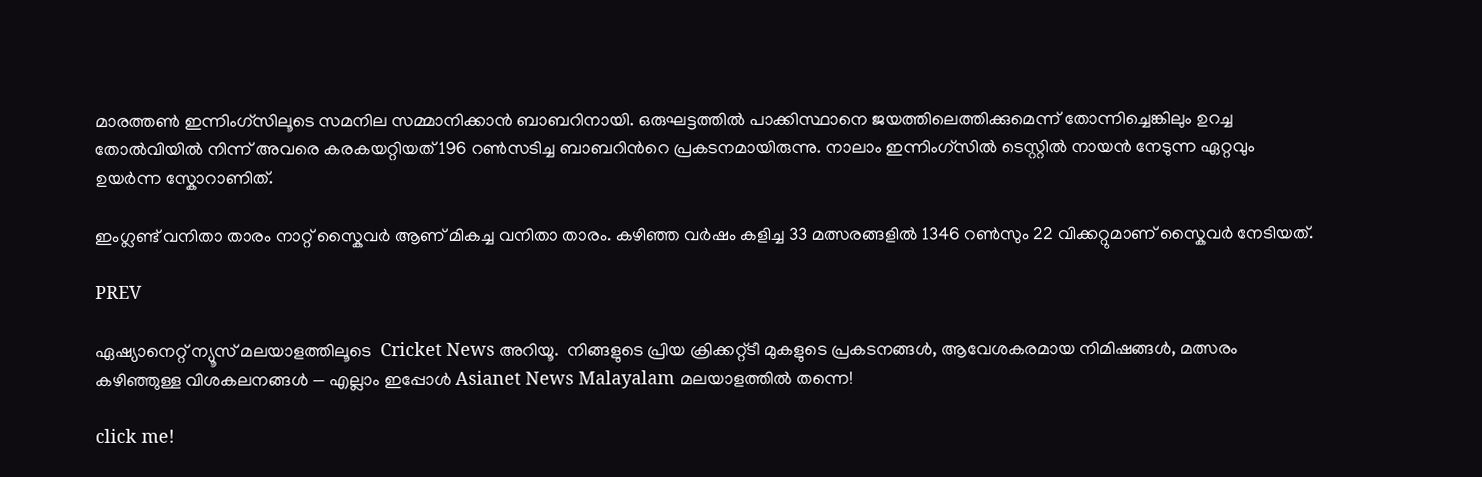മാരത്തണ്‍ ഇന്നിംഗ്സിലൂടെ സമനില സമ്മാനിക്കാന്‍ ബാബറിനായി. ഒരുഘട്ടത്തില്‍ പാക്കിസ്ഥാനെ ജയത്തിലെത്തിക്കുമെന്ന് തോന്നിച്ചെങ്കിലും ഉറച്ച തോല്‍വിയില്‍ നിന്ന് അവരെ കരകയറ്റിയത് 196 റണ്‍സടിച്ച ബാബറിന്‍റെ പ്രകടനമായിരുന്നു. നാലാം ഇന്നിംഗ്സില്‍ ടെസ്റ്റില്‍ നായന്‍ നേടുന്ന ഏറ്റവും ഉയര്‍ന്ന സ്കോറാണിത്.

ഇംഗ്ലണ്ട് വനിതാ താരം നാറ്റ് സ്കൈവര്‍ ആണ് മികച്ച വനിതാ താരം. കഴിഞ്ഞ വര്‍ഷം കളിച്ച 33 മത്സരങ്ങളില്‍ 1346 റണ്‍സും 22 വിക്കറ്റുമാണ് സ്കൈവര്‍ നേടിയത്.

PREV

ഏഷ്യാനെറ്റ് ന്യൂസ് മലയാളത്തിലൂടെ  Cricket News അറിയൂ.  നിങ്ങളുടെ പ്രിയ ക്രിക്കറ്റ്ടീ മുകളുടെ പ്രകടനങ്ങൾ, ആവേശകരമായ നിമിഷങ്ങൾ, മത്സരം കഴിഞ്ഞുള്ള വിശകലനങ്ങൾ — എല്ലാം ഇപ്പോൾ Asianet News Malayalam മലയാളത്തിൽ തന്നെ!

click me!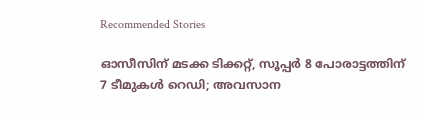Recommended Stories

ഓസീസിന് മടക്ക ടിക്കറ്റ്, സൂപ്പർ 8 പോരാട്ടത്തിന് 7 ടീമുകൾ റെഡി; അവസാന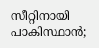സീറ്റിനായി പാകിസ്ഥാൻ;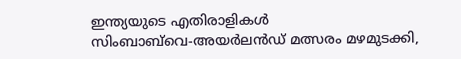ഇന്ത്യയുടെ എതിരാളികള്‍
സിംബാബ്‌വെ-അയര്‍ലന്‍ഡ് മത്സരം മഴമുടക്കി,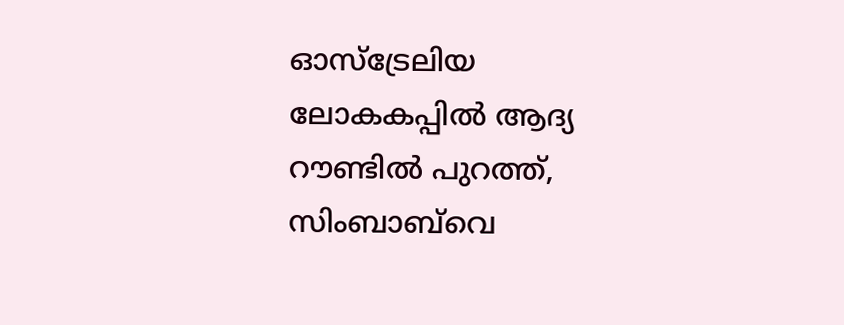ഓസ്ട്രേലിയ ലോകകപ്പില്‍ ആദ്യ റൗണ്ടില്‍ പുറത്ത്, സിംബാബ്‌വെ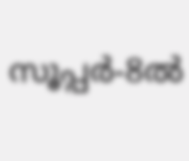സൂപ്പര്‍-8ൽ